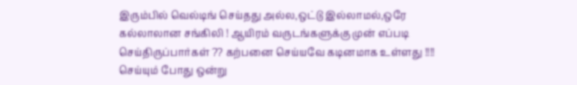இரும்பில் வெல்டிங் செய்தது அல்ல,ஒட்டு இல்லாமல்,ஒரே கல்லாலான சங்கிலி ! ஆயிரம் வருடங்களுக்கு முன் எப்படி செய்திருப்பார்கள் ?? கற்பனை செய்யவே கடினமாக உள்ளது !!!! செய்யும் போது ஒன்று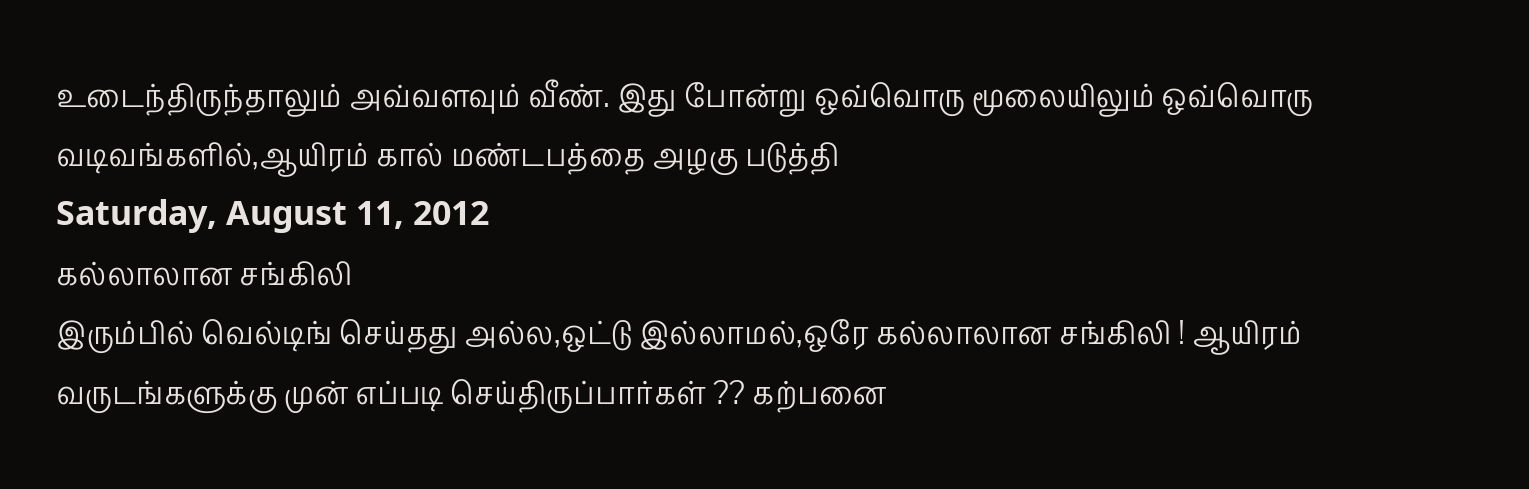உடைந்திருந்தாலும் அவ்வளவும் வீண். இது போன்று ஒவ்வொரு மூலையிலும் ஒவ்வொரு வடிவங்களில்,ஆயிரம் கால் மண்டபத்தை அழகு படுத்தி
Saturday, August 11, 2012
கல்லாலான சங்கிலி
இரும்பில் வெல்டிங் செய்தது அல்ல,ஒட்டு இல்லாமல்,ஒரே கல்லாலான சங்கிலி ! ஆயிரம் வருடங்களுக்கு முன் எப்படி செய்திருப்பார்கள் ?? கற்பனை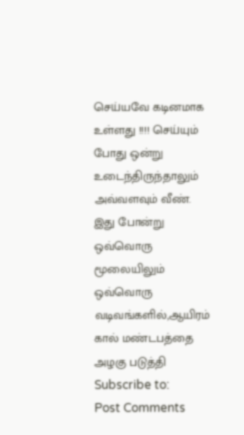செய்யவே கடினமாக உள்ளது !!!! செய்யும் போது ஒன்று உடைந்திருந்தாலும் அவ்வளவும் வீண். இது போன்று ஒவ்வொரு மூலையிலும் ஒவ்வொரு வடிவங்களில்,ஆயிரம் கால் மண்டபத்தை அழகு படுத்தி
Subscribe to:
Post Comments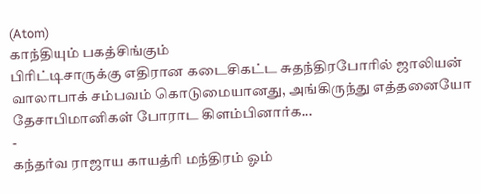(Atom)
காந்தியும் பகத்சிங்கும்
பிரிட்டிசாருக்கு எதிரான கடைசிகட்ட சுதந்திரபோரில் ஜாலியன் வாலாபாக் சம்பவம் கொடுமையானது, அங்கிருந்து எத்தனையோ தேசாபிமானிகள் போராட கிளம்பினார்க...
-
கந்தர்வ ராஜாய காயத்ரி மந்திரம் ஓம்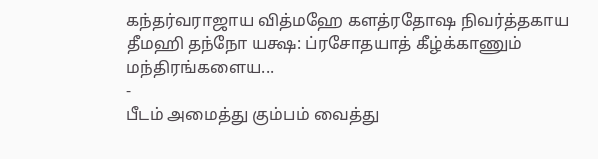கந்தர்வராஜாய வித்மஹே களத்ரதோஷ நிவர்த்தகாய தீமஹி தந்நோ யக்ஷ: ப்ரசோதயாத் கீழ்க்காணும் மந்திரங்களைய...
-
பீடம் அமைத்து கும்பம் வைத்து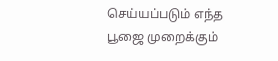செய்யப்படும் எந்த பூஜை முறைக்கும்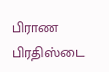பிராண பிரதிஸ்டை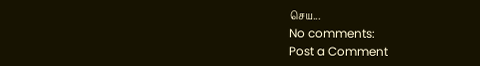செய...
No comments:
Post a Comment